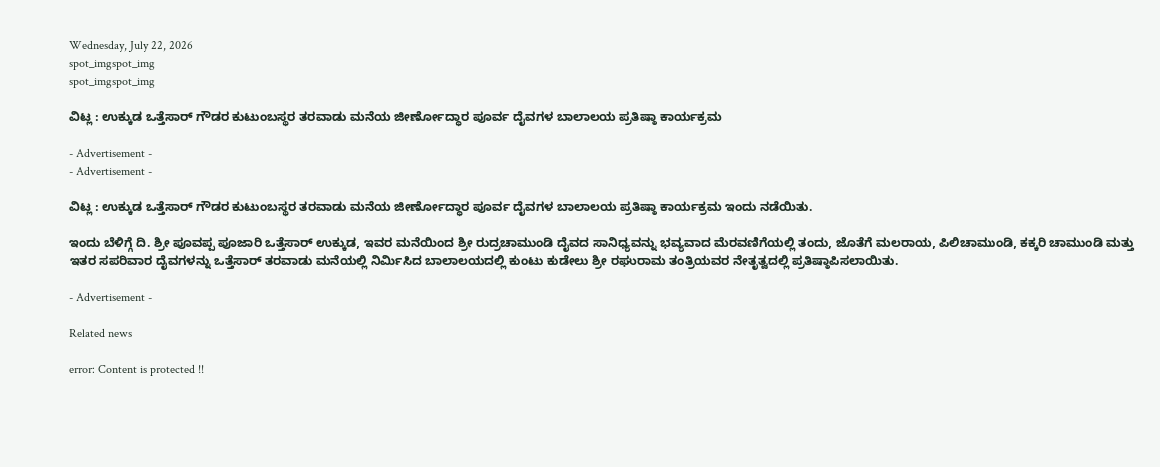Wednesday, July 22, 2026
spot_imgspot_img
spot_imgspot_img

ವಿಟ್ಲ : ಉಕ್ಕುಡ ಒತ್ತೆಸಾರ್‍ ಗೌಡರ ಕುಟುಂಬಸ್ಥರ ತರವಾಡು ಮನೆಯ ಜೀರ್ಣೋದ್ಧಾರ ಪೂರ್ವ ದೈವಗಳ ಬಾಲಾಲಯ ಪ್ರತಿಷ್ಠಾ ಕಾರ್ಯಕ್ರಮ

- Advertisement -
- Advertisement -

ವಿಟ್ಲ : ಉಕ್ಕುಡ ಒತ್ತೆಸಾರ್‍ ಗೌಡರ ಕುಟುಂಬಸ್ಥರ ತರವಾಡು ಮನೆಯ ಜೀರ್ಣೋದ್ಧಾರ ಪೂರ್ವ ದೈವಗಳ ಬಾಲಾಲಯ ಪ್ರತಿಷ್ಠಾ ಕಾರ್ಯಕ್ರಮ ಇಂದು ನಡೆಯಿತು.

ಇಂದು ಬೆಳಿಗ್ಗೆ ದಿ. ಶ್ರೀ ಪೂವಪ್ಪ ಪೂಜಾರಿ ಒತ್ತೆಸಾರ್‍ ಉಕ್ಕುಡ, ಇವರ ಮನೆಯಿಂದ ಶ್ರೀ ರುದ್ರಚಾಮುಂಡಿ ದೈವದ ಸಾನಿಧ್ಯವನ್ನು ಭವ್ಯವಾದ ಮೆರವಣಿಗೆಯಲ್ಲಿ ತಂದು, ಜೊತೆಗೆ ಮಲರಾಯ, ಪಿಲಿಚಾಮುಂಡಿ, ಕಕ್ಕರಿ ಚಾಮುಂಡಿ ಮತ್ತು ಇತರ ಸಪರಿವಾರ ದೈವಗಳನ್ನು ಒತ್ತೆಸಾರ್‍ ತರವಾಡು ಮನೆಯಲ್ಲಿ ನಿರ್ಮಿಸಿದ ಬಾಲಾಲಯದಲ್ಲಿ ಕುಂಟು ಕುಡೇಲು ಶ್ರೀ ರಘುರಾಮ ತಂತ್ರಿಯವರ ನೇತೃತ್ವದಲ್ಲಿ ಪ್ರತಿಷ್ಠಾಪಿಸಲಾಯಿತು.

- Advertisement -

Related news

error: Content is protected !!